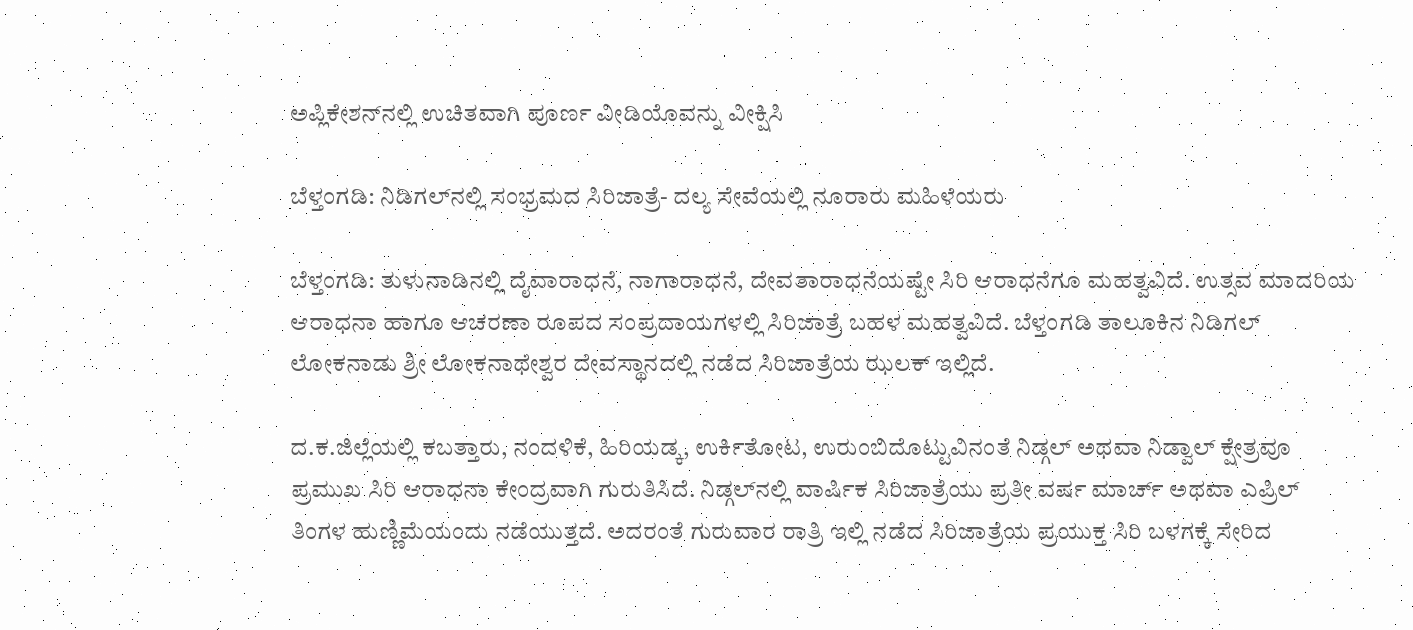ಅಪ್ಲಿಕೇಶನ್‌ನಲ್ಲಿ ಉಚಿತವಾಗಿ ಪೂರ್ಣ ವೀಡಿಯೊವನ್ನು ವೀಕ್ಷಿಸಿ

ಬೆಳ್ತಂಗಡಿ: ನಿಡಿಗಲ್‌ನಲ್ಲಿ ಸಂಭ್ರಮದ ಸಿರಿಜಾತ್ರೆ- ದಲ್ಯ ಸೇವೆಯಲ್ಲಿ ನೂರಾರು ಮಹಿಳೆಯರು

ಬೆಳ್ತಂಗಡಿ: ತುಳುನಾಡಿನಲ್ಲಿ ದೈವಾರಾಧನೆ, ನಾಗಾರಾಧನೆ, ದೇವತಾರಾಧನೆಯಷ್ಟೇ ಸಿರಿ ಆರಾಧನೆಗೂ ಮಹತ್ವವಿದೆ. ಉತ್ಸವ ಮಾದರಿಯ ಆರಾಧನಾ ಹಾಗೂ ಆಚರಣಾ ರೂಪದ ಸಂಪ್ರದಾಯಗಳಲ್ಲಿ ಸಿರಿಜಾತ್ರೆ ಬಹಳ ಮಹತ್ವವಿದೆ. ಬೆಳ್ತಂಗಡಿ ತಾಲೂಕಿನ ನಿಡಿಗಲ್ ಲೋಕನಾಡು ಶ್ರೀ ಲೋಕನಾಥೇಶ್ವರ ದೇವಸ್ಥಾನದಲ್ಲಿ ನಡೆದ ಸಿರಿಜಾತ್ರೆಯ ಝಲಕ್ ಇಲ್ಲಿದೆ.

ದ.ಕ.ಜಿಲ್ಲೆಯಲ್ಲಿ ಕಬತ್ತಾರು, ನಂದಳಿಕೆ, ಹಿರಿಯಡ್ಕ, ಉರ್ಕಿತೋಟ, ಉರುಂಬಿದೊಟ್ಟುವಿನಂತೆ ನಿಡ್ಗಲ್ ಅಥವಾ ನಿಡ್ವಾಲ್ ಕ್ಷೇತ್ರವೂ ಪ್ರಮುಖ ಸಿರಿ ಆರಾಧನಾ ಕೇಂದ್ರವಾಗಿ ಗುರುತಿಸಿದೆ. ನಿಡ್ಗಲ್‌ನಲ್ಲಿ ವಾರ್ಷಿಕ ಸಿರಿಜಾತ್ರೆಯು ಪ್ರತೀ ವರ್ಷ ಮಾರ್ಚ್ ಅಥವಾ ಎಪ್ರಿಲ್ ತಿಂಗಳ ಹುಣ್ಣಿಮೆಯಂದು ನಡೆಯುತ್ತದೆ. ಅದರಂತೆ ಗುರುವಾರ ರಾತ್ರಿ ಇಲ್ಲಿ ನಡೆದ ಸಿರಿಜಾತ್ರೆಯ ಪ್ರಯುಕ್ತ ಸಿರಿ ಬಳಗಕ್ಕೆ ಸೇರಿದ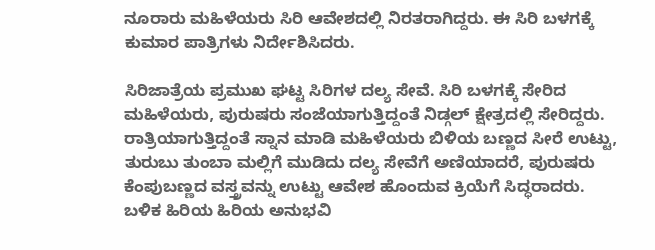ನೂರಾರು ಮಹಿಳೆಯರು ಸಿರಿ ಆವೇಶದಲ್ಲಿ‌ ನಿರತರಾಗಿದ್ದರು‌. ಈ ಸಿರಿ ಬಳಗಕ್ಕೆ ಕುಮಾರ ಪಾತ್ರಿಗಳು ನಿರ್ದೇಶಿಸಿದರು.

ಸಿರಿಜಾತ್ರೆಯ ಪ್ರಮುಖ ಘಟ್ಟ ಸಿರಿಗಳ ದಲ್ಯ ಸೇವೆ. ಸಿರಿ ಬಳಗಕ್ಕೆ ಸೇರಿದ ಮಹಿಳೆಯರು, ಪುರುಷರು ಸಂಜೆಯಾಗುತ್ತಿದ್ದಂತೆ ನಿಡ್ಗಲ್‌ ಕ್ಷೇತ್ರದಲ್ಲಿ ಸೇರಿದ್ದರು‌. ರಾತ್ರಿಯಾಗುತ್ತಿದ್ದಂತೆ ಸ್ನಾನ ಮಾಡಿ ಮಹಿಳೆಯರು ಬಿಳಿಯ ಬಣ್ಣದ ಸೀರೆ ಉಟ್ಟು, ತುರುಬು ತುಂಬಾ ಮಲ್ಲಿಗೆ ಮುಡಿದು ದಲ್ಯ ಸೇವೆಗೆ ಅಣಿಯಾದರೆ, ಪುರುಷರು ಕೆಂಪುಬಣ್ಣದ ವಸ್ತ್ರವನ್ನು ಉಟ್ಟು ಆವೇಶ ಹೊಂದುವ ಕ್ರಿಯೆಗೆ ಸಿದ್ಧರಾದರು. ಬಳಿಕ ಹಿರಿಯ ಹಿರಿಯ ಅನುಭವಿ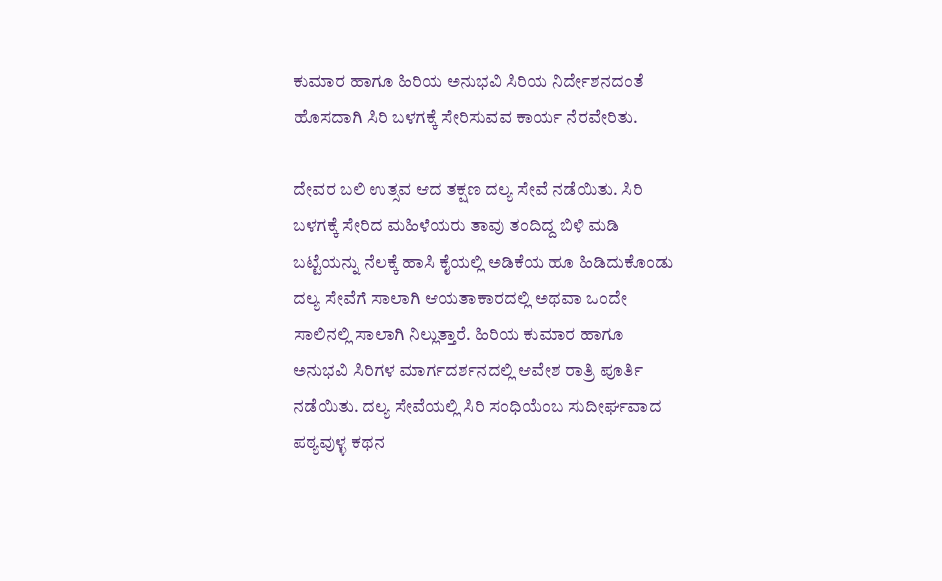ಕುಮಾರ ಹಾಗೂ ಹಿರಿಯ ಅನುಭವಿ ಸಿರಿಯ ನಿರ್ದೇಶನದಂತೆ ಹೊಸದಾಗಿ ಸಿರಿ ಬಳಗಕ್ಕೆ ಸೇರಿಸುವವ ಕಾರ್ಯ ನೆರವೇರಿತು.

ದೇವರ ಬಲಿ ಉತ್ಸವ ಆದ ತಕ್ಷಣ ದಲ್ಯ ಸೇವೆ ನಡೆಯಿತು. ಸಿರಿ ಬಳಗಕ್ಕೆ ಸೇರಿದ ಮಹಿಳೆಯರು ತಾವು ತಂದಿದ್ದ ಬಿಳಿ ಮಡಿ ಬಟ್ಟೆಯನ್ನು ನೆಲಕ್ಕೆ ಹಾಸಿ ಕೈಯಲ್ಲಿ ಅಡಿಕೆಯ ಹೂ ಹಿಡಿದುಕೊಂಡು ದಲ್ಯ ಸೇವೆಗೆ ಸಾಲಾಗಿ ಆಯತಾಕಾರದಲ್ಲಿ ಅಥವಾ ಒಂದೇ ಸಾಲಿನಲ್ಲಿ ಸಾಲಾಗಿ ನಿಲ್ಲುತ್ತಾರೆ. ಹಿರಿಯ ಕುಮಾರ ಹಾಗೂ ಅನುಭವಿ ಸಿರಿಗಳ ಮಾರ್ಗದರ್ಶನದಲ್ಲಿ ಆವೇಶ ರಾತ್ರಿ ಪೂರ್ತಿ ನಡೆಯಿತು. ದಲ್ಯ ಸೇವೆಯಲ್ಲಿ ಸಿರಿ ಸಂಧಿಯೆಂಬ ಸುದೀರ್ಘವಾದ ಪಠ್ಯವುಳ್ಳ ಕಥನ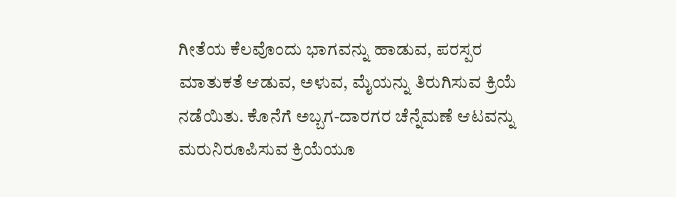ಗೀತೆಯ ಕೆಲವೊಂದು ಭಾಗವನ್ನು ಹಾಡುವ, ಪರಸ್ಪರ ಮಾತುಕತೆ ಆಡುವ, ಅಳುವ, ಮೈಯನ್ನು ತಿರುಗಿಸುವ ಕ್ರಿಯೆ ನಡೆಯಿತು. ಕೊನೆಗೆ ಅಬ್ಬಗ-ದಾರಗರ ಚೆನ್ನೆಮಣೆ ಆಟವನ್ನು ಮರುನಿರೂಪಿಸುವ ಕ್ರಿಯೆಯೂ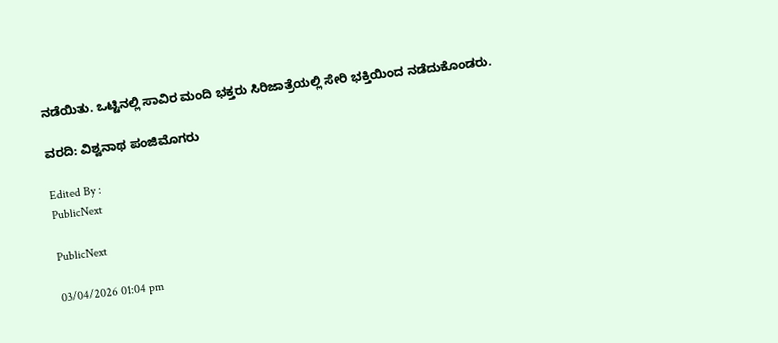ನಡೆಯಿತು. ಒಟ್ಟಿನಲ್ಲಿ ಸಾವಿರ ಮಂದಿ ಭಕ್ತರು ಸಿರಿಜಾತ್ರೆಯಲ್ಲಿ ಸೇರಿ ಭಕ್ತಿಯಿಂದ ನಡೆದುಕೊಂಡರು.

ವರದಿ: ವಿಶ್ವನಾಥ ಪಂಜಿಮೊಗರು

Edited By :
PublicNext

PublicNext

03/04/2026 01:04 pm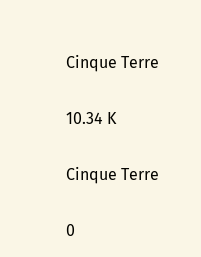Cinque Terre

10.34 K

Cinque Terre

0